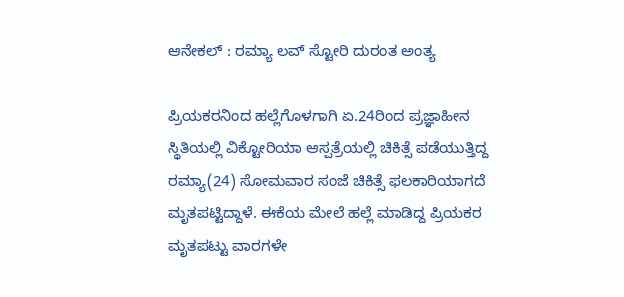ಆನೇಕಲ್ : ರಮ್ಯಾ ಲವ್ ಸ್ಟೋರಿ ದುರಂತ ಅಂತ್ಯ

ಪ್ರಿಯಕರನಿಂದ ಹಲ್ಲೆಗೊಳಗಾಗಿ ಏ.24ರಿಂದ ಪ್ರಜ್ಞಾಹೀನ ಸ್ಥಿತಿಯಲ್ಲಿ ವಿಕ್ಟೋರಿಯಾ ಆಸ್ಪತ್ರೆಯಲ್ಲಿ ಚಿಕಿತ್ಸೆ ಪಡೆಯುತ್ತಿದ್ದ ರಮ್ಯಾ(24) ಸೋಮವಾರ ಸಂಜೆ ಚಿಕಿತ್ಸೆ ಫಲಕಾರಿಯಾಗದೆ ಮೃತಪಟ್ಟಿದ್ದಾಳೆ. ಈಕೆಯ ಮೇಲೆ ಹಲ್ಲೆ ಮಾಡಿದ್ದ ಪ್ರಿಯಕರ ಮೃತಪಟ್ಟು ವಾರಗಳೇ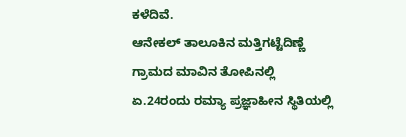ಕಳೆದಿವೆ.
ಆನೇಕಲ್ ತಾಲೂಕಿನ ಮತ್ತಿಗಟ್ಟೆದಿಣ್ಣೆ ಗ್ರಾಮದ ಮಾವಿನ ತೋಪಿನಲ್ಲಿ ಏ.24ರಂದು ರಮ್ಯಾ ಪ್ರಜ್ಞಾಹೀನ ಸ್ಥಿತಿಯಲ್ಲಿ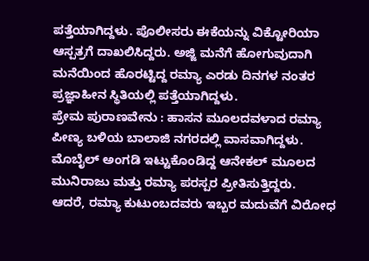ಪತ್ತೆಯಾಗಿದ್ದಳು. ಪೊಲೀಸರು ಈಕೆಯನ್ನು ವಿಕ್ಟೋರಿಯಾ ಆಸ್ಪತ್ರಗೆ ದಾಖಲಿಸಿದ್ದರು. ಅಜ್ಜಿ ಮನೆಗೆ ಹೋಗುವುದಾಗಿ ಮನೆಯಿಂದ ಹೊರಟ್ಟಿದ್ದ ರಮ್ಯಾ ಎರಡು ದಿನಗಳ ನಂತರ ಪ್ರಜ್ಞಾಹೀನ ಸ್ಥಿತಿಯಲ್ಲಿ ಪತ್ತೆಯಾಗಿದ್ದಳು.
ಪ್ರೇಮ ಪುರಾಣವೇನು : ಹಾಸನ ಮೂಲದವಳಾದ ರಮ್ಯಾ ಪೀಣ್ಯ ಬಳಿಯ ಬಾಲಾಜಿ ನಗರದಲ್ಲಿ ವಾಸವಾಗಿದ್ದಳು. ಮೊಬೈಲ್ ಅಂಗಡಿ ಇಟ್ಟುಕೊಂಡಿದ್ದ ಆನೇಕಲ್ ಮೂಲದ ಮುನಿರಾಜು ಮತ್ತು ರಮ್ಯಾ ಪರಸ್ಪರ ಪ್ರೀತಿಸುತ್ತಿದ್ದರು.
ಆದರೆ, ರಮ್ಯಾ ಕುಟುಂಬದವರು ಇಬ್ಬರ ಮದುವೆಗೆ ವಿರೋಧ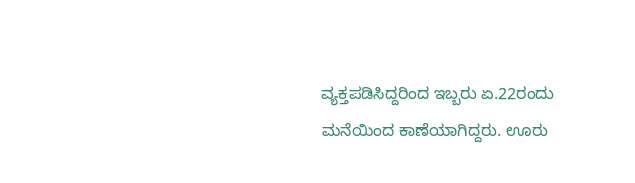ವ್ಯಕ್ತಪಡಿಸಿದ್ದರಿಂದ ಇಬ್ಬರು ಏ.22ರಂದು ಮನೆಯಿಂದ ಕಾಣೆಯಾಗಿದ್ದರು. ಊರು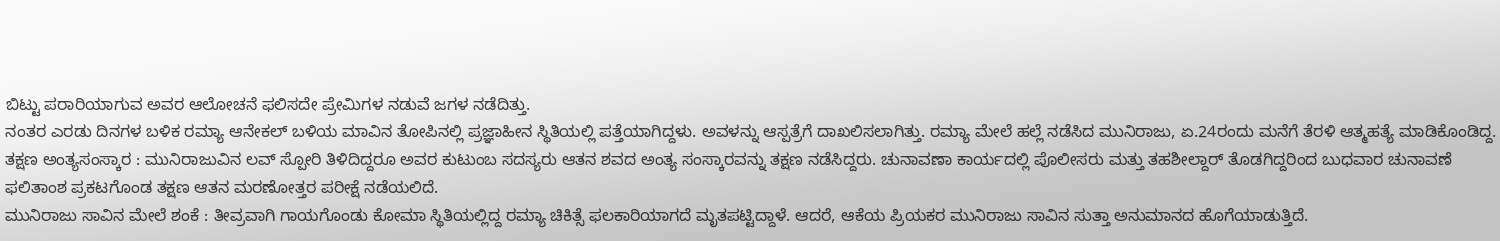ಬಿಟ್ಟು ಪರಾರಿಯಾಗುವ ಅವರ ಆಲೋಚನೆ ಫಲಿಸದೇ ಪ್ರೇಮಿಗಳ ನಡುವೆ ಜಗಳ ನಡೆದಿತ್ತು.
ನಂತರ ಎರಡು ದಿನಗಳ ಬಳಿಕ ರಮ್ಯಾ ಆನೇಕಲ್ ಬಳಿಯ ಮಾವಿನ ತೋಪಿನಲ್ಲಿ ಪ್ರಜ್ಞಾಹೀನ ಸ್ಥಿತಿಯಲ್ಲಿ ಪತ್ತೆಯಾಗಿದ್ದಳು. ಅವಳನ್ನು ಆಸ್ಪತ್ರೆಗೆ ದಾಖಲಿಸಲಾಗಿತ್ತು. ರಮ್ಯಾ ಮೇಲೆ ಹಲ್ಲೆ ನಡೆಸಿದ ಮುನಿರಾಜು, ಏ.24ರಂದು ಮನೆಗೆ ತೆರಳಿ ಆತ್ಮಹತ್ಯೆ ಮಾಡಿಕೊಂಡಿದ್ದ.
ತಕ್ಷಣ ಅಂತ್ಯಸಂಸ್ಕಾರ : ಮುನಿರಾಜುವಿನ ಲವ್ ಸ್ಪೋರಿ ತಿಳಿದಿದ್ದರೂ ಅವರ ಕುಟುಂಬ ಸದಸ್ಯರು ಆತನ ಶವದ ಅಂತ್ಯ ಸಂಸ್ಕಾರವನ್ನು ತಕ್ಷಣ ನಡೆಸಿದ್ದರು. ಚುನಾವಣಾ ಕಾರ್ಯದಲ್ಲಿ ಪೊಲೀಸರು ಮತ್ತು ತಹಶೀಲ್ದಾರ್ ತೊಡಗಿದ್ದರಿಂದ ಬುಧವಾರ ಚುನಾವಣೆ ಫಲಿತಾಂಶ ಪ್ರಕಟಗೊಂಡ ತಕ್ಷಣ ಆತನ ಮರಣೋತ್ತರ ಪರೀಕ್ಷೆ ನಡೆಯಲಿದೆ.
ಮುನಿರಾಜು ಸಾವಿನ ಮೇಲೆ ಶಂಕೆ : ತೀವ್ರವಾಗಿ ಗಾಯಗೊಂಡು ಕೋಮಾ ಸ್ಥಿತಿಯಲ್ಲಿದ್ದ ರಮ್ಯಾ ಚಿಕಿತ್ಸೆ ಫಲಕಾರಿಯಾಗದೆ ಮೃತಪಟ್ಟಿದ್ದಾಳೆ. ಆದರೆ, ಆಕೆಯ ಪ್ರಿಯಕರ ಮುನಿರಾಜು ಸಾವಿನ ಸುತ್ತಾ ಅನುಮಾನದ ಹೊಗೆಯಾಡುತ್ತಿದೆ.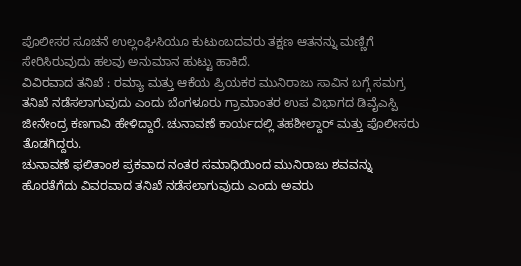ಪೊಲೀಸರ ಸೂಚನೆ ಉಲ್ಲಂಘಿಸಿಯೂ ಕುಟುಂಬದವರು ತಕ್ಷಣ ಆತನನ್ನು ಮಣ್ಣಿಗೆ ಸೇರಿಸಿರುವುದು ಹಲವು ಅನುಮಾನ ಹುಟ್ಟು ಹಾಕಿದೆ.
ವಿವಿರವಾದ ತನಿಖೆ : ರಮ್ಯಾ ಮತ್ತು ಆಕೆಯ ಪ್ರಿಯಕರ ಮುನಿರಾಜು ಸಾವಿನ ಬಗ್ಗೆ ಸಮಗ್ರ ತನಿಖೆ ನಡೆಸಲಾಗುವುದು ಎಂದು ಬೆಂಗಳೂರು ಗ್ರಾಮಾಂತರ ಉಪ ವಿಭಾಗದ ಡಿವೈಎಸ್ಪಿ ಜೀನೇಂದ್ರ ಕಣಗಾವಿ ಹೇಳಿದ್ದಾರೆ. ಚುನಾವಣೆ ಕಾರ್ಯದಲ್ಲಿ ತಹಶೀಲ್ದಾರ್ ಮತ್ತು ಪೊಲೀಸರು ತೊಡಗಿದ್ದರು.
ಚುನಾವಣೆ ಫಲಿತಾಂಶ ಪ್ರಕವಾದ ನಂತರ ಸಮಾಧಿಯಿಂದ ಮುನಿರಾಜು ಶವವನ್ನು ಹೊರತೆಗೆದು ವಿವರವಾದ ತನಿಖೆ ನಡೆಸಲಾಗುವುದು ಎಂದು ಅವರು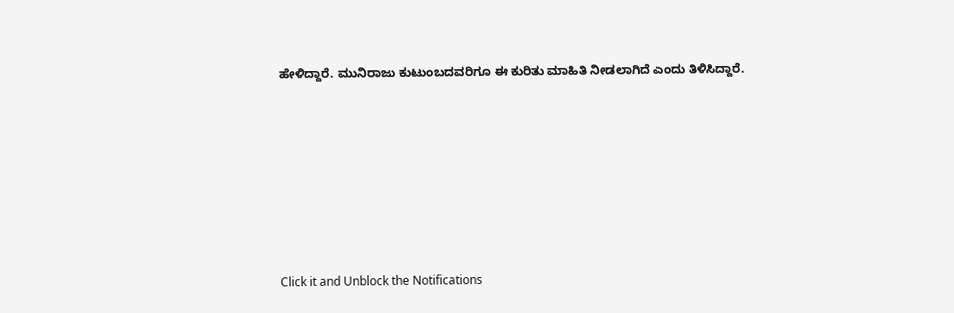ಹೇಳಿದ್ದಾರೆ. ಮುನಿರಾಜು ಕುಟುಂಬದವರಿಗೂ ಈ ಕುರಿತು ಮಾಹಿತಿ ನೀಡಲಾಗಿದೆ ಎಂದು ತಿಳಿಸಿದ್ದಾರೆ.












Click it and Unblock the Notifications